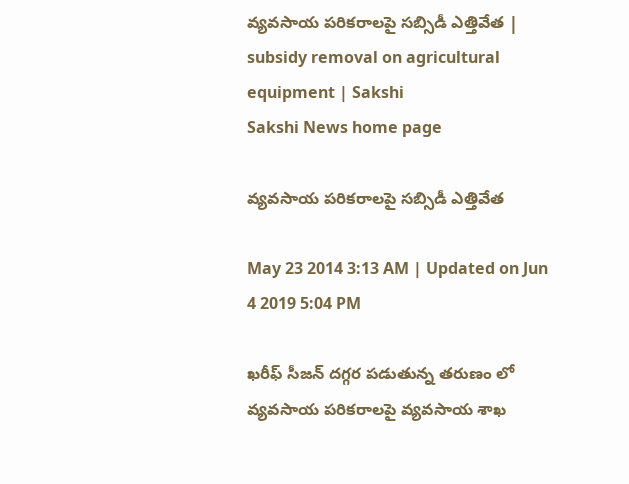వ్యవసాయ పరికరాలపై సబ్సిడీ ఎత్తివేత | subsidy removal on agricultural equipment | Sakshi
Sakshi News home page

వ్యవసాయ పరికరాలపై సబ్సిడీ ఎత్తివేత

May 23 2014 3:13 AM | Updated on Jun 4 2019 5:04 PM

ఖరీఫ్ సీజన్ దగ్గర పడుతున్న తరుణం లో వ్యవసాయ పరికరాలపై వ్యవసాయ శాఖ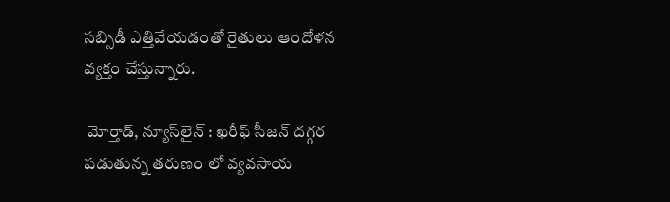సబ్సిడీ ఎత్తివేయడంతో రైతులు ఆందోళన వ్యక్తం చేస్తున్నారు.

 మోర్తాడ్, న్యూస్‌లైన్ : ఖరీఫ్ సీజన్ దగ్గర పడుతున్న తరుణం లో వ్యవసాయ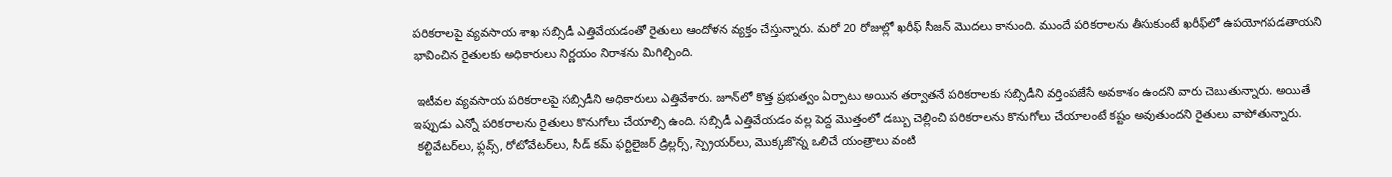పరికరాలపై వ్యవసాయ శాఖ సబ్సిడీ ఎత్తివేయడంతో రైతులు ఆందోళన వ్యక్తం చేస్తున్నారు. మరో 20 రోజుల్లో ఖరీఫ్ సీజన్ మొదలు కానుంది. ముందే పరికరాలను తీసుకుంటే ఖరీఫ్‌లో ఉపయోగపడతాయని భావించిన రైతులకు అధికారులు నిర్ణయం నిరాశను మిగిల్చింది.

 ఇటీవల వ్యవసాయ పరికరాలపై సబ్సిడీని అధికారులు ఎత్తివేశారు. జూన్‌లో కొత్త ప్రభుత్వం ఏర్పాటు అయిన తర్వాతనే పరికరాలకు సబ్సిడీని వర్తింపజేసే అవకాశం ఉందని వారు చెబుతున్నారు. అయితే ఇప్పుడు ఎన్నో పరికరాలను రైతులు కొనుగోలు చేయాల్సి ఉంది. సబ్సిడీ ఎత్తివేయడం వల్ల పెద్ద మొత్తంలో డబ్బు చెల్లించి పరికరాలను కొనుగోలు చేయాలంటే కష్టం అవుతుందని రైతులు వాపోతున్నారు.
 కల్టివేటర్‌లు, ఫ్లవ్స్, రోటోవేటర్‌లు, సీడ్ కమ్ ఫర్టిలైజర్ డ్రిల్లర్స్, స్ప్రెయర్‌లు, మొక్కజొన్న ఒలిచే యంత్రాలు వంటి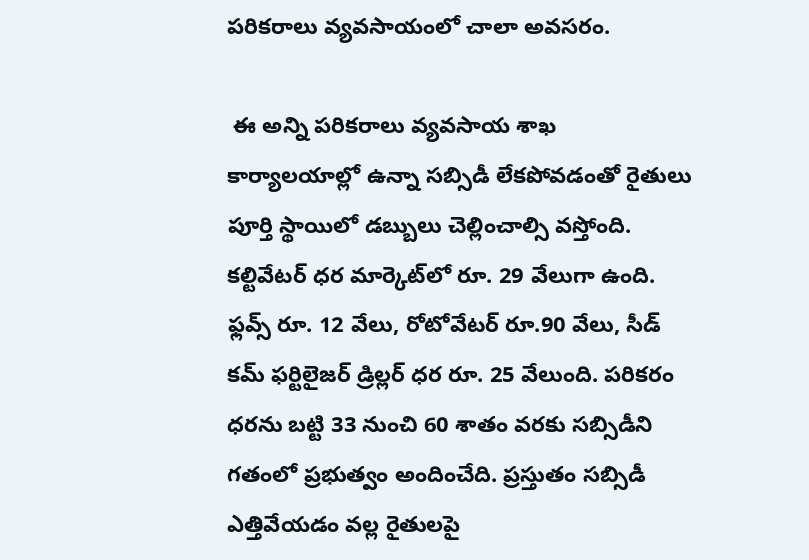పరికరాలు వ్యవసాయంలో చాలా అవసరం.

 ఈ అన్ని పరికరాలు వ్యవసాయ శాఖ కార్యాలయాల్లో ఉన్నా సబ్సిడీ లేకపోవడంతో రైతులు పూర్తి స్థాయిలో డబ్బులు చెల్లించాల్సి వస్తోంది. కల్టివేటర్ ధర మార్కెట్‌లో రూ. 29 వేలుగా ఉంది. ఫ్లవ్స్ రూ. 12 వేలు, రోటోవేటర్ రూ.90 వేలు, సీడ్ కమ్ ఫర్టిలైజర్ డ్రిల్లర్ ధర రూ. 25 వేలుంది. పరికరం ధరను బట్టి 33 నుంచి 60 శాతం వరకు సబ్సిడీని గతంలో ప్రభుత్వం అందించేది. ప్రస్తుతం సబ్సిడీ ఎత్తివేయడం వల్ల రైతులపై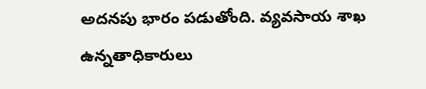అదనపు భారం పడుతోంది. వ్యవసాయ శాఖ ఉన్నతాధికారులు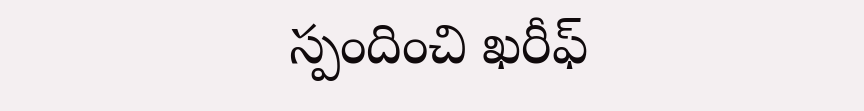స్పందించి ఖరీఫ్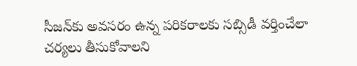సీజన్‌కు అవసరం ఉన్న పరికరాలకు సబ్సిడీ వర్తించేలా చర్యలు తీసుకోవాలని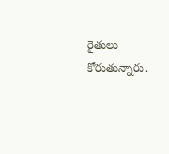రైతులు కోరుతున్నారు.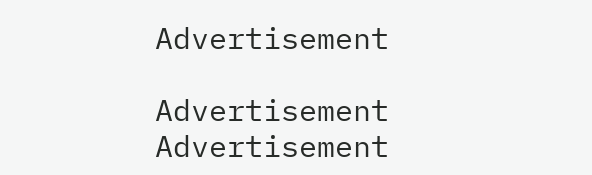Advertisement

Advertisement
Advertisement